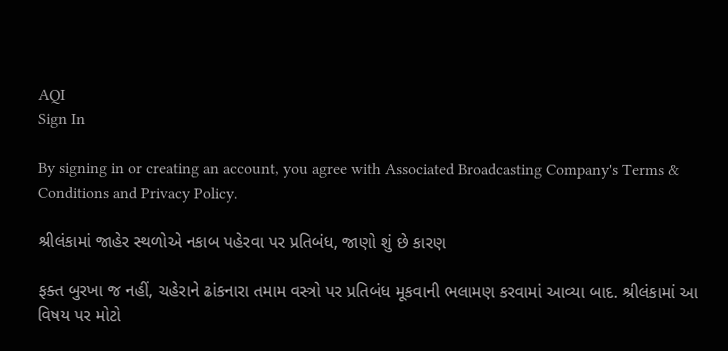AQI
Sign In

By signing in or creating an account, you agree with Associated Broadcasting Company's Terms & Conditions and Privacy Policy.

શ્રીલંકામાં જાહેર સ્થળોએ નકાબ પહેરવા પર પ્રતિબંધ, જાણો શું છે કારણ

ફક્ત બુરખા જ નહીં, ચહેરાને ઢાંકનારા તમામ વસ્ત્રો પર પ્રતિબંધ મૂકવાની ભલામણ કરવામાં આવ્યા બાદ. શ્રીલંકામાં આ વિષય પર મોટો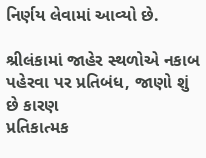નિર્ણય લેવામાં આવ્યો છે.

શ્રીલંકામાં જાહેર સ્થળોએ નકાબ પહેરવા પર પ્રતિબંધ, જાણો શું છે કારણ
પ્રતિકાત્મક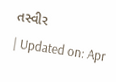તસ્વીર
| Updated on: Apr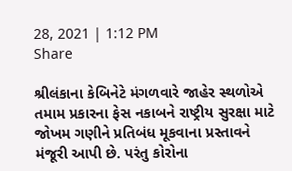28, 2021 | 1:12 PM
Share

શ્રીલંકાના કેબિનેટે મંગળવારે જાહેર સ્થળોએ તમામ પ્રકારના ફેસ નકાબને રાષ્ટ્રીય સુરક્ષા માટે જોખમ ગણીને પ્રતિબંધ મૂકવાના પ્રસ્તાવને મંજૂરી આપી છે. પરંતુ કોરોના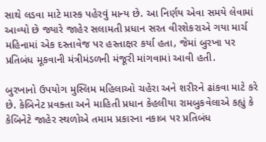સાથે લડવા માટે માસ્ક પહેરવું માન્ય છે. આ નિર્ણય એવા સમયે લેવામાં આવ્યો છે જ્યારે જાહેર સલામતી પ્રધાન સરત વીરશેકરાએ ગયા માર્ચ મહિનામાં એક દસ્તાવેજ પર હસ્તાક્ષર કર્યા હતા, જેમાં બુરખા પર પ્રતિબંધ મૂકવાની મંત્રીમંડળની મંજૂરી માંગવામાં આવી હતી.

બુરખાનો ઉપયોગ મુસ્લિમ મહિલાઓ ચહેરા અને શરીરને ઢાંકવા માટે કરે છે. કેબિનેટ પ્રવક્તા અને માહિતી પ્રધાન કેહલીયા રામબુકવેલાએ કહ્યું કે કેબિનેટે જાહેર સ્થળોએ તમામ પ્રકારના નકાબ પર પ્રતિબંધ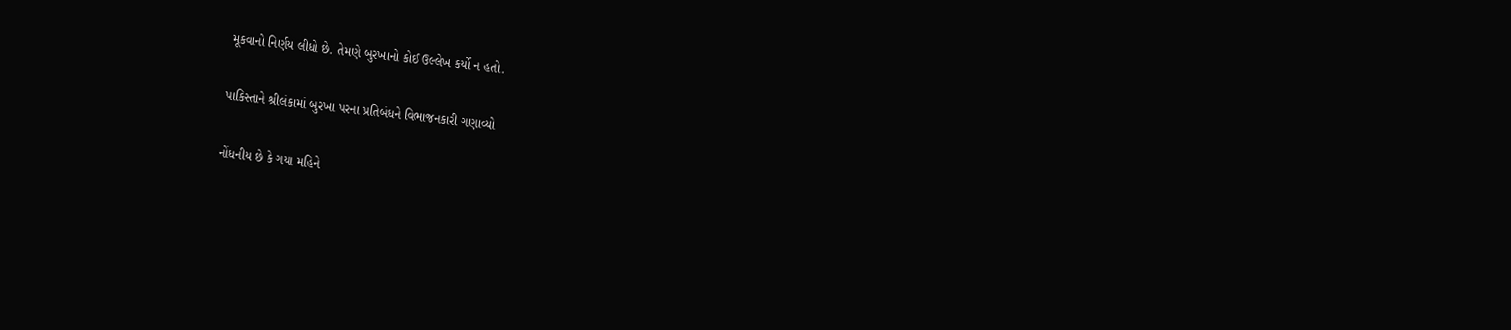મૂકવાનો નિર્ણય લીધો છે. તેમણે બુરખાનો કોઈ ઉલ્લેખ કર્યો ન હતો.

પાકિસ્તાને શ્રીલંકામાં બુરખા પરના પ્રતિબંધને વિભાજનકારી ગણાવ્યો

નોંધનીય છે કે ગયા મહિને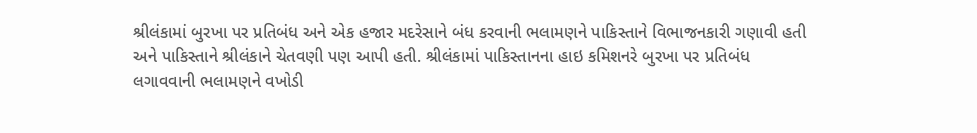શ્રીલંકામાં બુરખા પર પ્રતિબંધ અને એક હજાર મદરેસાને બંધ કરવાની ભલામણને પાકિસ્તાને વિભાજનકારી ગણાવી હતી અને પાકિસ્તાને શ્રીલંકાને ચેતવણી પણ આપી હતી. શ્રીલંકામાં પાકિસ્તાનના હાઇ કમિશનરે બુરખા પર પ્રતિબંધ લગાવવાની ભલામણને વખોડી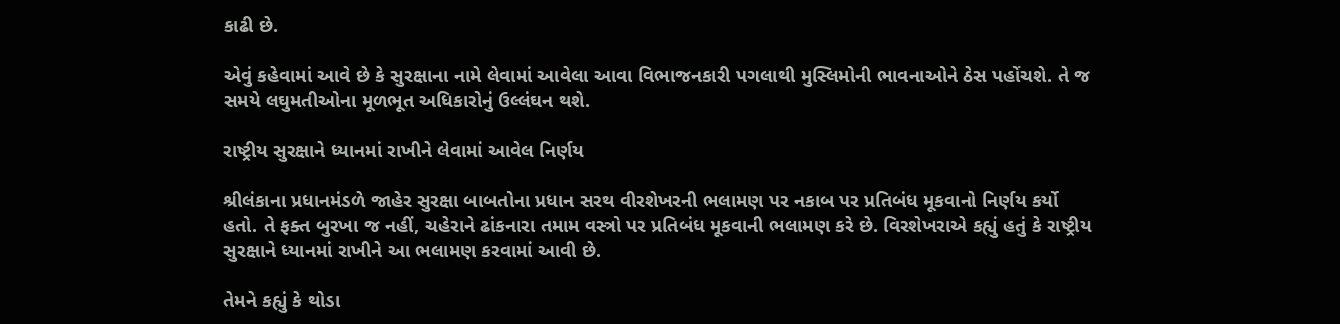કાઢી છે.

એવું કહેવામાં આવે છે કે સુરક્ષાના નામે લેવામાં આવેલા આવા વિભાજનકારી પગલાથી મુસ્લિમોની ભાવનાઓને ઠેસ પહોંચશે. તે જ સમયે લઘુમતીઓના મૂળભૂત અધિકારોનું ઉલ્લંઘન થશે.

રાષ્ટ્રીય સુરક્ષાને ધ્યાનમાં રાખીને લેવામાં આવેલ નિર્ણય

શ્રીલંકાના પ્રધાનમંડળે જાહેર સુરક્ષા બાબતોના પ્રધાન સરથ વીરશેખરની ભલામણ પર નકાબ પર પ્રતિબંધ મૂકવાનો નિર્ણય કર્યો હતો. તે ફક્ત બુરખા જ નહીં, ચહેરાને ઢાંકનારા તમામ વસ્ત્રો પર પ્રતિબંધ મૂકવાની ભલામણ કરે છે. વિરશેખરાએ કહ્યું હતું કે રાષ્ટ્રીય સુરક્ષાને ધ્યાનમાં રાખીને આ ભલામણ કરવામાં આવી છે.

તેમને કહ્યું કે થોડા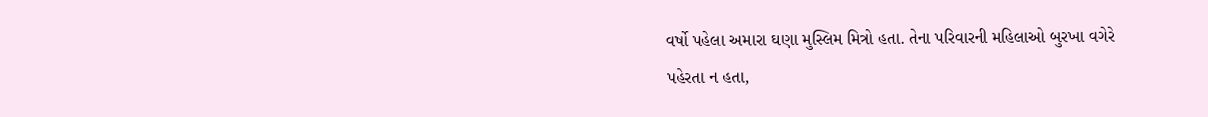વર્ષો પહેલા અમારા ઘણા મુસ્લિમ મિત્રો હતા. તેના પરિવારની મહિલાઓ બુરખા વગેરે પહેરતા ન હતા,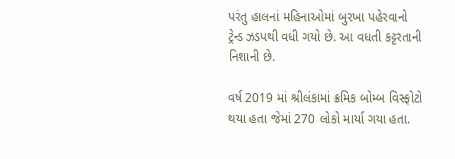પરંતુ હાલનાં મહિનાઓમાં બુરખા પહેરવાનો ટ્રેન્ડ ઝડપથી વધી ગયો છે. આ વધતી કટ્ટરતાની નિશાની છે.

વર્ષ 2019 માં શ્રીલંકામાં ક્રમિક બોમ્બ વિસ્ફોટો થયા હતા જેમાં 270 લોકો માર્યા ગયા હતા.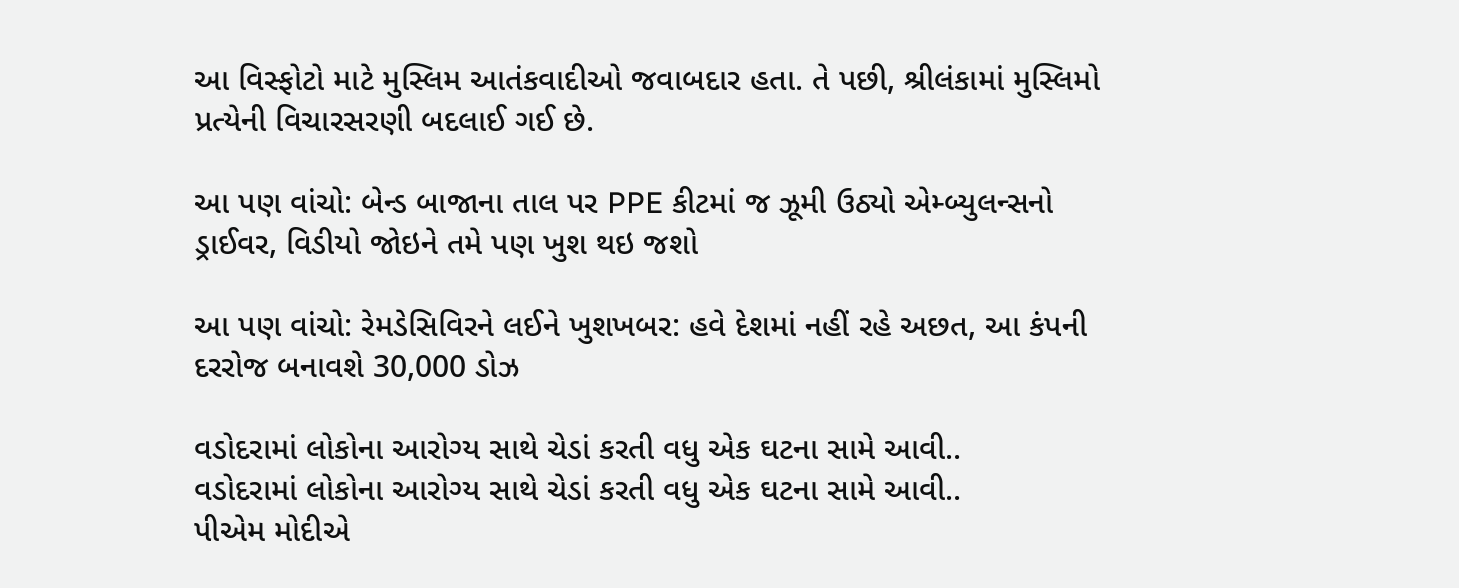આ વિસ્ફોટો માટે મુસ્લિમ આતંકવાદીઓ જવાબદાર હતા. તે પછી, શ્રીલંકામાં મુસ્લિમો પ્રત્યેની વિચારસરણી બદલાઈ ગઈ છે.

આ પણ વાંચો: બેન્ડ બાજાના તાલ પર PPE કીટમાં જ ઝૂમી ઉઠ્યો એમ્બ્યુલન્સનો ડ્રાઈવર, વિડીયો જોઇને તમે પણ ખુશ થઇ જશો

આ પણ વાંચો: રેમડેસિવિરને લઈને ખુશખબર: હવે દેશમાં નહીં રહે અછત, આ કંપની દરરોજ બનાવશે 30,000 ડોઝ

વડોદરામાં લોકોના આરોગ્ય સાથે ચેડાં કરતી વધુ એક ઘટના સામે આવી..
વડોદરામાં લોકોના આરોગ્ય સાથે ચેડાં કરતી વધુ એક ઘટના સામે આવી..
પીએમ મોદીએ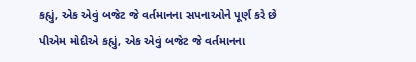કહ્યું, એક એવું બજેટ જે વર્તમાનના સપનાઓને પૂર્ણ કરે છે
પીએમ મોદીએ કહ્યું, એક એવું બજેટ જે વર્તમાનના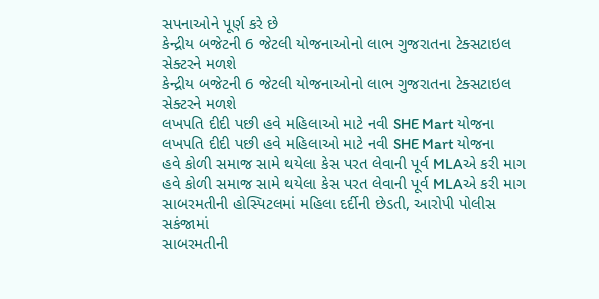સપનાઓને પૂર્ણ કરે છે
કેન્દ્રીય બજેટની 6 જેટલી યોજનાઓનો લાભ ગુજરાતના ટેક્સટાઇલ સેક્ટરને મળશે
કેન્દ્રીય બજેટની 6 જેટલી યોજનાઓનો લાભ ગુજરાતના ટેક્સટાઇલ સેક્ટરને મળશે
લખપતિ દીદી પછી હવે મહિલાઓ માટે નવી SHE Mart યોજના
લખપતિ દીદી પછી હવે મહિલાઓ માટે નવી SHE Mart યોજના
હવે કોળી સમાજ સામે થયેલા કેસ પરત લેવાની પૂર્વ MLAએ કરી માગ
હવે કોળી સમાજ સામે થયેલા કેસ પરત લેવાની પૂર્વ MLAએ કરી માગ
સાબરમતીની હોસ્પિટલમાં મહિલા દર્દીની છેડતી, આરોપી પોલીસ સકંજામાં
સાબરમતીની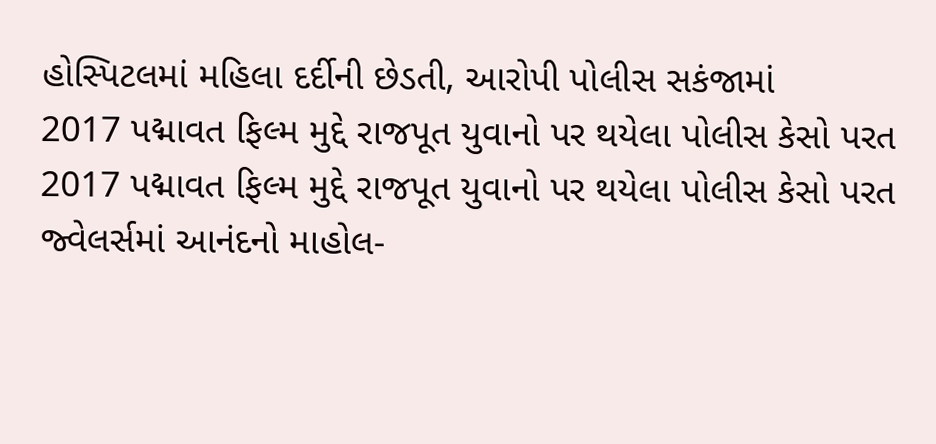હોસ્પિટલમાં મહિલા દર્દીની છેડતી, આરોપી પોલીસ સકંજામાં
2017 પદ્માવત ફિલ્મ મુદ્દે રાજપૂત યુવાનો પર થયેલા પોલીસ કેસો પરત
2017 પદ્માવત ફિલ્મ મુદ્દે રાજપૂત યુવાનો પર થયેલા પોલીસ કેસો પરત
જ્વેલર્સમાં આનંદનો માહોલ-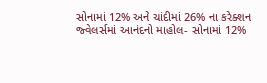સોનામાં 12% અને ચાંદીમાં 26% ના કરેક્શન
જ્વેલર્સમાં આનંદનો માહોલ- સોનામાં 12%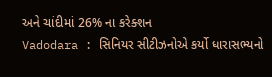અને ચાંદીમાં 26% ના કરેક્શન
Vadodara : સિનિયર સીટીઝનોએ કર્યો ધારાસભ્યનો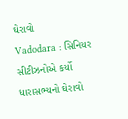ઘેરાવો
Vadodara : સિનિયર સીટીઝનોએ કર્યો ધારાસભ્યનો ઘેરાવો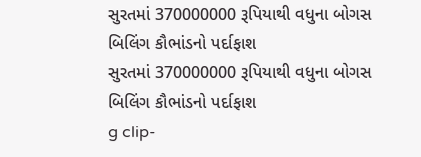સુરતમાં 370000000 રૂપિયાથી વધુના બોગસ બિલિંગ કૌભાંડનો પર્દાફાશ
સુરતમાં 370000000 રૂપિયાથી વધુના બોગસ બિલિંગ કૌભાંડનો પર્દાફાશ
g clip-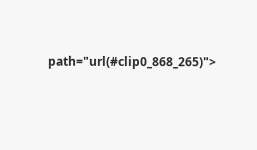path="url(#clip0_868_265)">